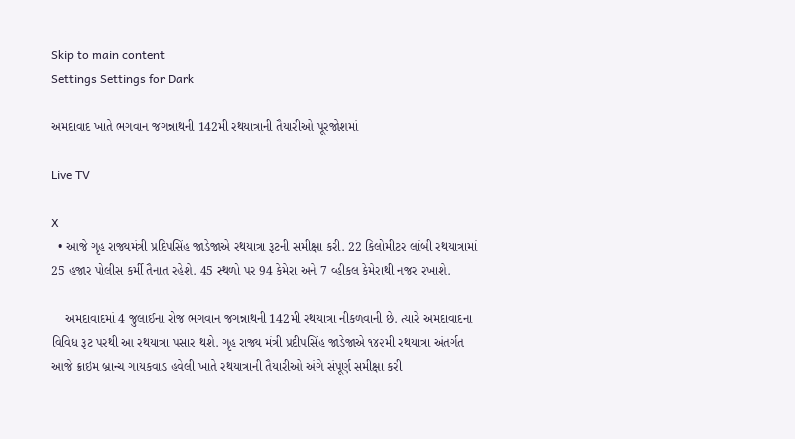Skip to main content
Settings Settings for Dark

અમદાવાદ ખાતે ભગવાન જગન્નાથની 142મી રથયાત્રાની તૈયારીઓ પૂરજોશમાં

Live TV

X
  • આજે ગૃહ રાજ્યમંત્રી પ્રદિપસિંહ જાડેજાએ રથયાત્રા રૂટની સમીક્ષા કરી. 22 કિલોમીટર લાંબી રથયાત્રામાં 25 હજાર પોલીસ કર્મી તૈનાત રહેશે. 45 સ્થળો પર 94 કેમેરા અને 7 વ્હીકલ કેમેરાથી નજર રખાશે.

    અમદાવાદમાં 4 જુલાઈના રોજ ભગવાન જગન્નાથની 142મી રથયાત્રા નીકળવાની છે. ત્યારે અમદાવાદના વિવિધ રૂટ પરથી આ રથયાત્રા પસાર થશે. ગૃહ રાજ્ય મંત્રી પ્રદીપસિંહ જાડેજાએ ૧૪૨મી રથયાત્રા અંતર્ગત આજે ક્રાઇમ બ્રાન્ચ ગાયકવાડ હવેલી ખાતે રથયાત્રાની તૈયારીઓ અંગે સંપૂર્ણ સમીક્ષા કરી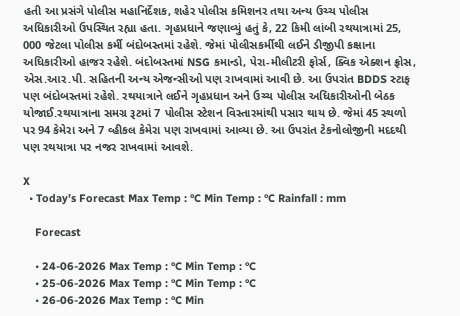હતી આ પ્રસંગે પોલીસ મહાનિર્દેશક, શહેર પોલીસ કમિશનર તથા અન્ય ઉચ્ચ પોલીસ અધિકારીઓ ઉપસ્થિત રહ્યા હતા. ગૃહપ્રધાને જણાવ્યું હતું કે, 22 કિમી લાંબી રથયાત્રામાં 25, 000 જેટલા પોલીસ કર્મી બંદોબસ્તમાં રહેશે. જેમાં પોલીસકર્મીથી લઈને ડીજીપી કક્ષાના અધિકારીઓ હાજર રહેશે. બંદોબસ્તમાં NSG કમાન્ડો, પેરા-મીલીટરી ફોર્સ, ક્વિક એક્શન ફ્રોસ, એસ.આર.પી. સહિતની અન્ય એજન્સીઓ પણ રાખવામાં આવી છે. આ ઉપરાંત BDDS સ્ટાફ પણ બંદોબસ્તમાં રહેશે. રથયાત્રાને લઈને ગૃહપ્રધાન અને ઉચ્ચ પોલીસ અધિકારીઓની બેઠક યોજાઈ.રથયાત્રાના સમગ્ર રૂટમાં 7 પોલીસ સ્ટેશન વિસ્તારમાંથી પસાર થાય છે. જેમાં 45 સ્થળો પર 94 કેમેરા અને 7 વ્હીકલ કેમેરા પણ રાખવામાં આવ્યા છે. આ ઉપરાંત ટેકનોલોજીની મદદથી પણ રથયાત્રા પર નજર રાખવામાં આવશે.

X
  • Today’s Forecast Max Temp : °C Min Temp : °C Rainfall : mm

    Forecast

    • 24-06-2026 Max Temp : °C Min Temp : °C
    • 25-06-2026 Max Temp : °C Min Temp : °C
    • 26-06-2026 Max Temp : °C Min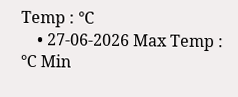Temp : °C
    • 27-06-2026 Max Temp : °C Min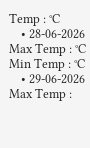Temp : °C
    • 28-06-2026 Max Temp : °C Min Temp : °C
    • 29-06-2026 Max Temp :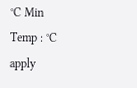°C Min Temp : °C
apply